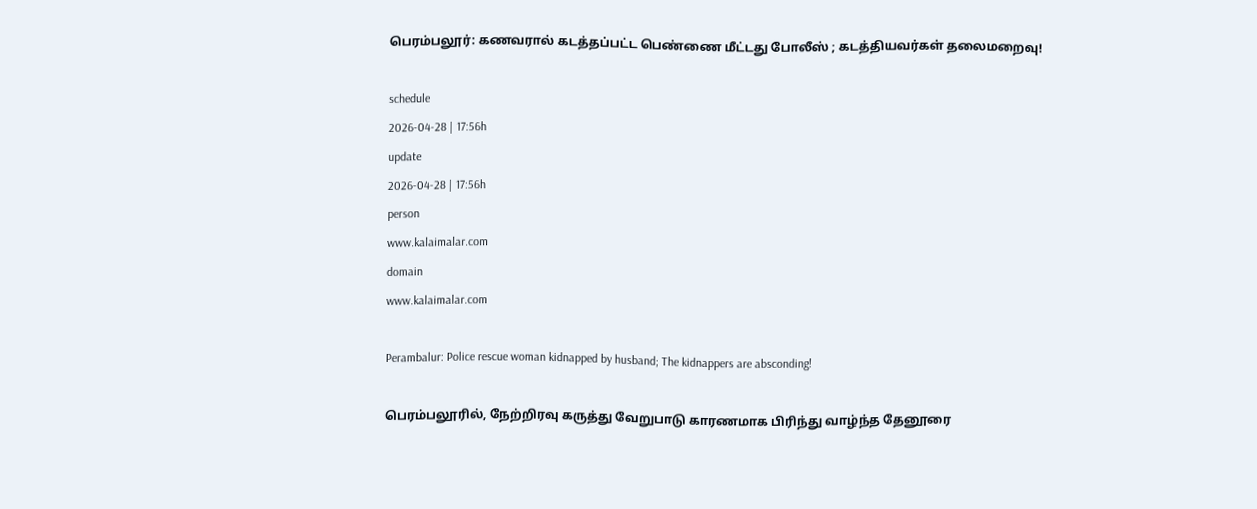பெரம்பலூர்: கணவரால் கடத்தப்பட்ட பெண்ணை மீட்டது போலீஸ் ; கடத்தியவர்கள் தலைமறைவு!

schedule
2026-04-28 | 17:56h
update
2026-04-28 | 17:56h
person
www.kalaimalar.com
domain
www.kalaimalar.com

Perambalur: Police rescue woman kidnapped by husband; The kidnappers are absconding!

பெரம்பலூரில், நேற்றிரவு கருத்து வேறுபாடு காரணமாக பிரிந்து வாழ்ந்த தேனூரை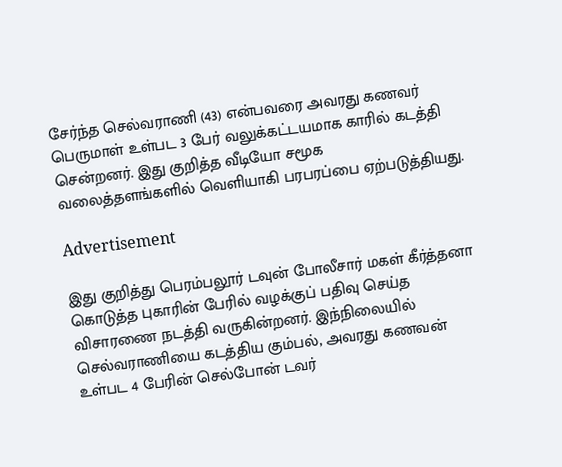சேர்ந்த செல்வராணி (43) என்பவரை அவரது கணவர் பெருமாள் உள்பட 3 பேர் வலுக்கட்டயமாக காரில் கடத்தி சென்றனர். இது குறித்த வீடியோ சமூக வலைத்தளங்களில் வெளியாகி பரபரப்பை ஏற்படுத்தியது.

Advertisement

இது குறித்து பெரம்பலூர் டவுன் போலீசார் மகள் கீர்த்தனா கொடுத்த புகாரின் பேரில் வழக்குப் பதிவு செய்த விசாரணை நடத்தி வருகின்றனர். இந்நிலையில் செல்வராணியை கடத்திய கும்பல், அவரது கணவன் உள்பட 4 பேரின் செல்போன் டவர்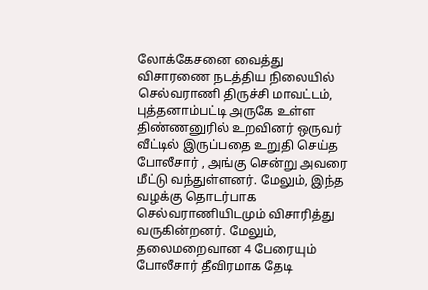லோக்கேசனை வைத்து விசாரணை நடத்திய நிலையில் செல்வராணி திருச்சி மாவட்டம், புத்தனாம்பட்டி அருகே உள்ள திண்ணனுரில் உறவினர் ஒருவர் வீட்டில் இருப்பதை உறுதி செய்த போலீசார் , அங்கு சென்று அவரை மீட்டு வந்துள்ளனர். மேலும், இந்த வழக்கு தொடர்பாக செல்வராணியிடமும் விசாரித்து வருகின்றனர். மேலும், தலைமறைவான 4 பேரையும் போலீசார் தீவிரமாக தேடி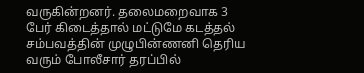வருகின்றனர். தலைமறைவாக 3 பேர் கிடைத்தால் மட்டுமே கடத்தல் சம்பவத்தின் முழுபின்ணனி தெரிய வரும் போலீசார் தரப்பில்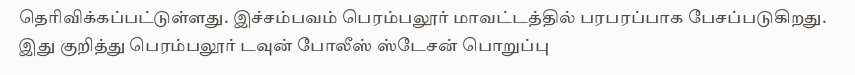தெரிவிக்கப்பட்டுள்ளது. இச்சம்பவம் பெரம்பலூர் மாவட்டத்தில் பரபரப்பாக பேசப்படுகிறது. இது குறித்து பெரம்பலூர் டவுன் போலீஸ் ஸ்டேசன் பொறுப்பு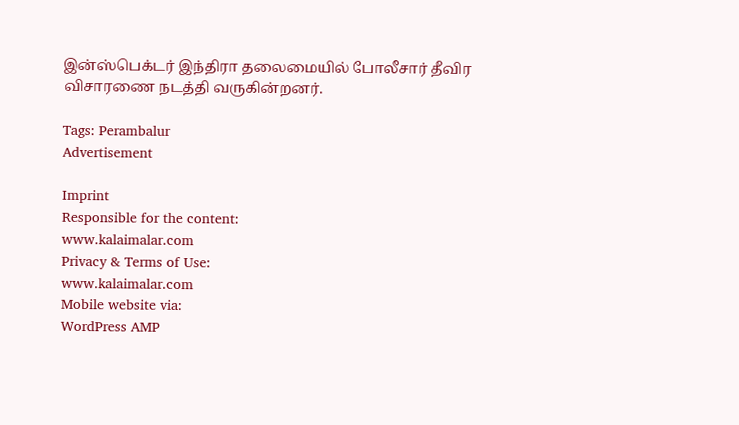இன்ஸ்பெக்டர் இந்திரா தலைமையில் போலீசார் தீவிர விசாரணை நடத்தி வருகின்றனர்.

Tags: Perambalur
Advertisement

Imprint
Responsible for the content:
www.kalaimalar.com
Privacy & Terms of Use:
www.kalaimalar.com
Mobile website via:
WordPress AMP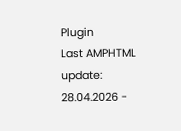Plugin
Last AMPHTML update:
28.04.2026 -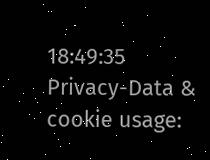18:49:35
Privacy-Data & cookie usage: